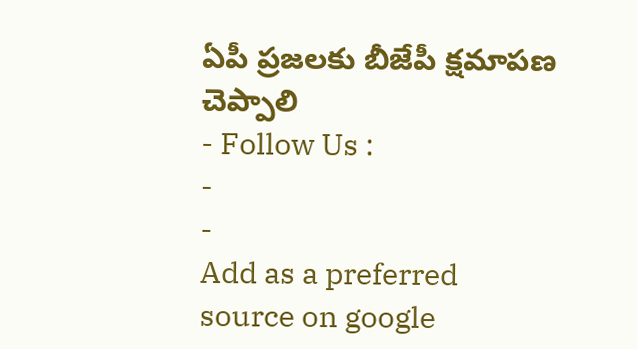ఏపీ ప్రజలకు బీజేపీ క్షమాపణ చెప్పాలి
- Follow Us :
-
-
Add as a preferred
source on google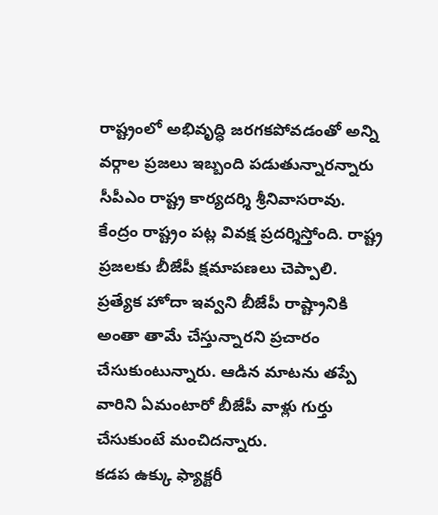రాష్ట్రంలో అభివృద్ధి జరగకపోవడంతో అన్ని వర్గాల ప్రజలు ఇబ్బంది పడుతున్నారన్నారు సీపీఎం రాష్ట్ర కార్యదర్శి శ్రీనివాసరావు. కేంద్రం రాష్ట్రం పట్ల వివక్ష ప్రదర్శిస్తోంది. రాష్ట్ర ప్రజలకు బీజేపీ క్షమాపణలు చెప్పాలి. ప్రత్యేక హోదా ఇవ్వని బీజేపీ రాష్ట్రానికి అంతా తామే చేస్తున్నారని ప్రచారం చేసుకుంటున్నారు. ఆడిన మాటను తప్పే వారిని ఏమంటారో బీజేపీ వాళ్లు గుర్తు చేసుకుంటే మంచిదన్నారు.
కడప ఉక్కు ఫ్యాక్టరీ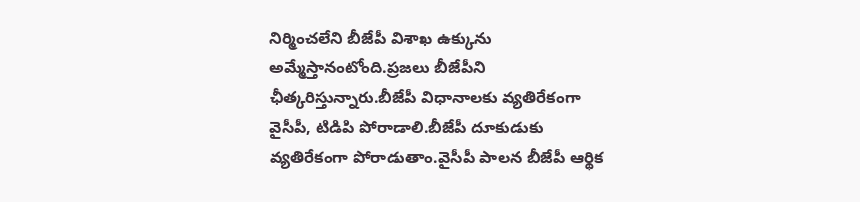నిర్మించలేని బీజేపీ విశాఖ ఉక్కును అమ్మేస్తానంటోంది.ప్రజలు బీజేపీని ఛీత్కరిస్తున్నారు.బీజేపీ విధానాలకు వ్యతిరేకంగా వైసీపీ, టిడిపి పోరాడాలి.బీజేపీ దూకుడుకు వ్యతిరేకంగా పోరాడుతాం.వైసీపీ పాలన బీజేపీ ఆర్థిక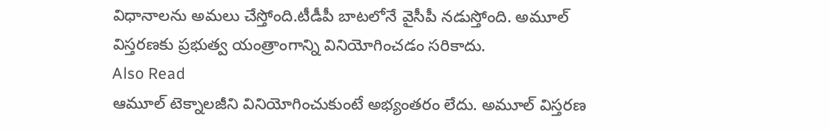విధానాలను అమలు చేస్తోంది.టీడీపీ బాటలోనే వైసీపీ నడుస్తోంది. అమూల్ విస్తరణకు ప్రభుత్వ యంత్రాంగాన్ని వినియోగించడం సరికాదు.
Also Read
ఆమూల్ టెక్నాలజీని వినియోగించుకుంటే అభ్యంతరం లేదు. అమూల్ విస్తరణ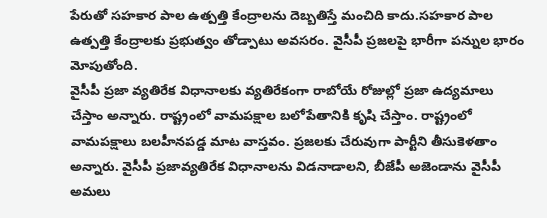పేరుతో సహకార పాల ఉత్పత్తి కేంద్రాలను దెబ్బతిస్తే మంచిది కాదు.సహకార పాల ఉత్పత్తి కేంద్రాలకు ప్రభుత్వం తోడ్పాటు అవసరం. వైసీపీ ప్రజలపై భారీగా పన్నుల భారం మోపుతోంది.
వైసీపీ ప్రజా వ్యతిరేక విధానాలకు వ్యతిరేకంగా రాబోయే రోజుల్లో ప్రజా ఉద్యమాలు చేస్తాం అన్నారు. రాష్ట్రంలో వామపక్షాల బలోపేతానికి కృషి చేస్తాం. రాష్ట్రంలో వామపక్షాలు బలహీనపడ్డ మాట వాస్తవం. ప్రజలకు చేరువుగా పార్టీని తీసుకెళతాం అన్నారు. వైసీపీ ప్రజావ్యతిరేక విధానాలను విడనాడాలని, బీజేపీ అజెండాను వైసీపీ అమలు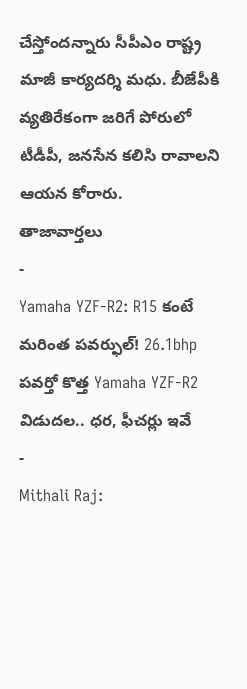చేస్తోందన్నారు సీపీఎం రాష్ట్ర మాజీ కార్యదర్శి మధు. బీజేపీకి వ్యతిరేకంగా జరిగే పోరులో టీడీపీ, జనసేన కలిసి రావాలని ఆయన కోరారు.
తాజావార్తలు
-
Yamaha YZF-R2: R15 కంటే మరింత పవర్ఫుల్! 26.1bhp పవర్తో కొత్త Yamaha YZF-R2 విడుదల.. ధర, ఫీచర్లు ఇవే
-
Mithali Raj: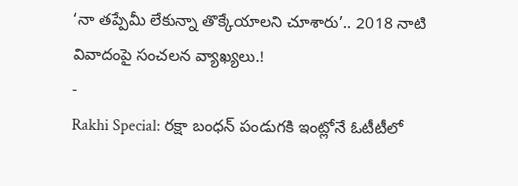‘నా తప్పేమీ లేకున్నా తొక్కేయాలని చూశారు’.. 2018 నాటి వివాదంపై సంచలన వ్యాఖ్యలు.!
-
Rakhi Special: రక్షా బంధన్ పండుగకి ఇంట్లోనే ఓటీటీలో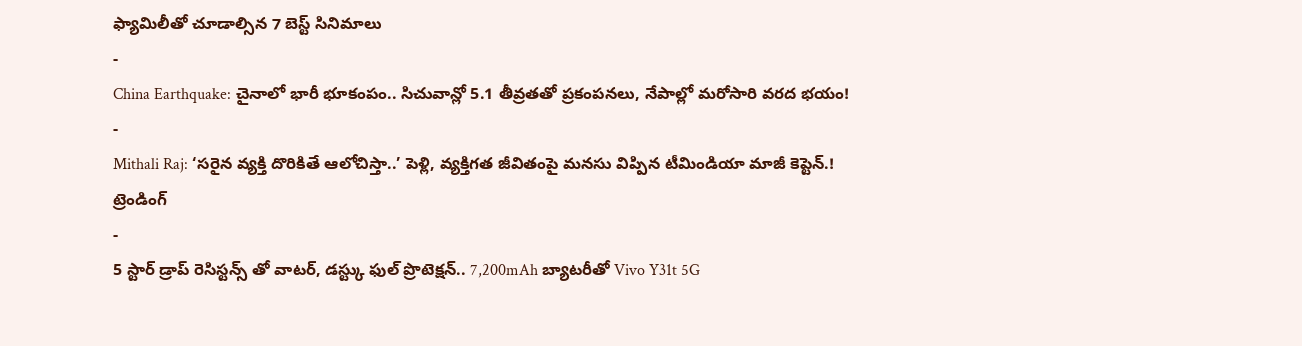ఫ్యామిలీతో చూడాల్సిన 7 బెస్ట్ సినిమాలు
-
China Earthquake: చైనాలో భారీ భూకంపం.. సిచువాన్లో 5.1 తీవ్రతతో ప్రకంపనలు, నేపాల్లో మరోసారి వరద భయం!
-
Mithali Raj: ‘సరైన వ్యక్తి దొరికితే ఆలోచిస్తా..’ పెళ్లి, వ్యక్తిగత జీవితంపై మనసు విప్పిన టీమిండియా మాజీ కెప్టెన్.!
ట్రెండింగ్
-
5 స్టార్ డ్రాప్ రెసిస్టన్స్ తో వాటర్, డస్ట్కు ఫుల్ ప్రొటెక్షన్.. 7,200mAh బ్యాటరీతో Vivo Y31t 5G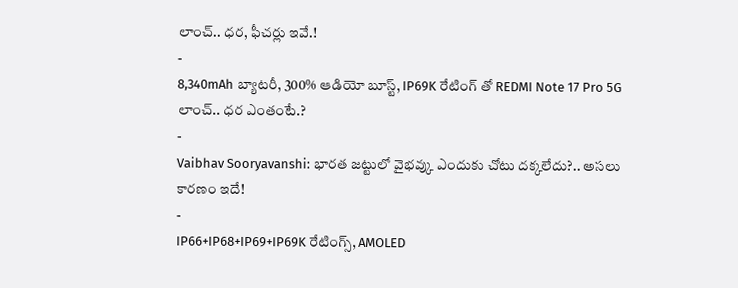లాంచ్.. ధర, ఫీచర్లు ఇవే.!
-
8,340mAh బ్యాటరీ, 300% ఆడియో బూస్ట్, IP69K రేటింగ్ తో REDMI Note 17 Pro 5G లాంచ్.. ధర ఎంతంటే.?
-
Vaibhav Sooryavanshi: భారత జట్టులో వైభవ్కు ఎందుకు చోటు దక్కలేదు?.. అసలు కారణం ఇదే!
-
IP66+IP68+IP69+IP69K రేటింగ్స్, AMOLED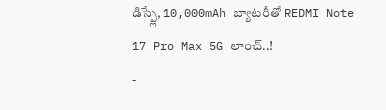డిస్ప్లే, 10,000mAh బ్యాటరీతో REDMI Note 17 Pro Max 5G లాంచ్..!
-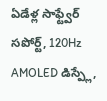ఏడేళ్ల సాఫ్ట్వేర్ సపోర్ట్, 120Hz AMOLED డిస్ప్లే,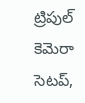ట్రిపుల్ కెమెరా సెటప్,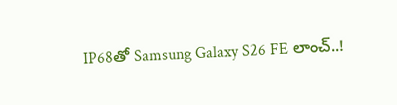IP68తో Samsung Galaxy S26 FE లాంచ్..!